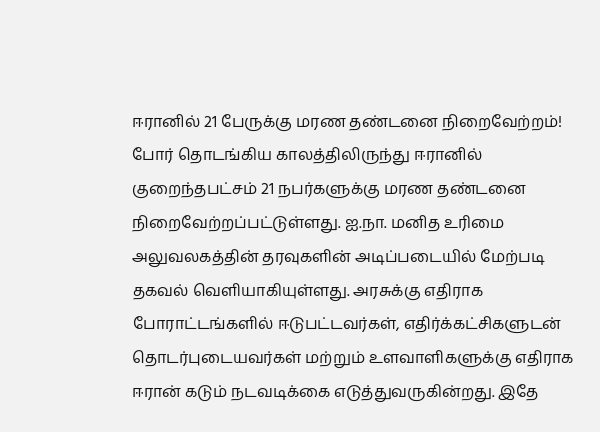ஈரானில் 21 பேருக்கு மரண தண்டனை நிறைவேற்றம்!
போர் தொடங்கிய காலத்திலிருந்து ஈரானில் குறைந்தபட்சம் 21 நபர்களுக்கு மரண தண்டனை நிறைவேற்றப்பட்டுள்ளது. ஐ.நா. மனித உரிமை அலுவலகத்தின் தரவுகளின் அடிப்படையில் மேற்படி தகவல் வெளியாகியுள்ளது. அரசுக்கு எதிராக போராட்டங்களில் ஈடுபட்டவர்கள், எதிர்க்கட்சிகளுடன் தொடர்புடையவர்கள் மற்றும் உளவாளிகளுக்கு எதிராக ஈரான் கடும் நடவடிக்கை எடுத்துவருகின்றது. இதே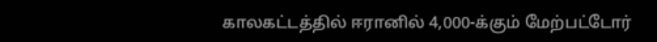காலகட்டத்தில் ஈரானில் 4,000-க்கும் மேற்பட்டோர்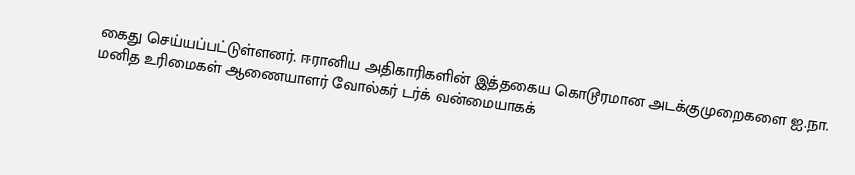கைது செய்யப்பட்டுள்ளனர். ஈரானிய அதிகாரிகளின் இத்தகைய கொடூரமான அடக்குமுறைகளை ஐ.நா. மனித உரிமைகள் ஆணையாளர் வோல்கர் டர்க் வன்மையாகக்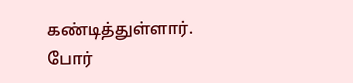கண்டித்துள்ளார். போர்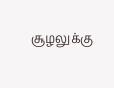சூழலுக்கு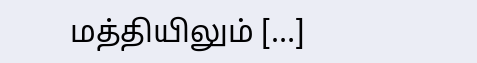மத்தியிலும் […]